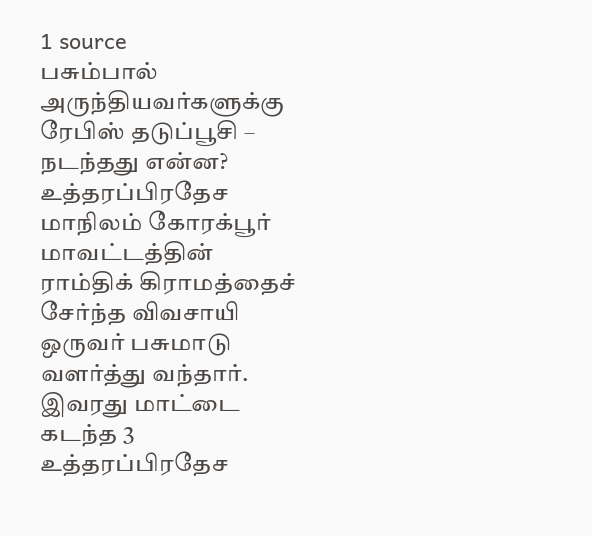1 source
பசும்பால் அருந்தியவர்களுக்கு ரேபிஸ் தடுப்பூசி – நடந்தது என்ன?
உத்தரப்பிரதேச மாநிலம் கோரக்பூர் மாவட்டத்தின் ராம்திக் கிராமத்தைச் சேர்ந்த விவசாயி ஒருவர் பசுமாடு வளர்த்து வந்தார். இவரது மாட்டை கடந்த 3
உத்தரப்பிரதேச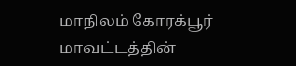மாநிலம் கோரக்பூர் மாவட்டத்தின்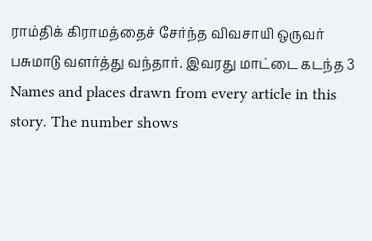ராம்திக் கிராமத்தைச் சேர்ந்த விவசாயி ஒருவர் பசுமாடு வளர்த்து வந்தார். இவரது மாட்டை கடந்த 3
Names and places drawn from every article in this story. The number shows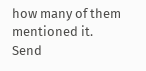how many of them mentioned it.
Send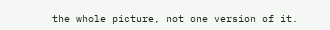the whole picture, not one version of it.